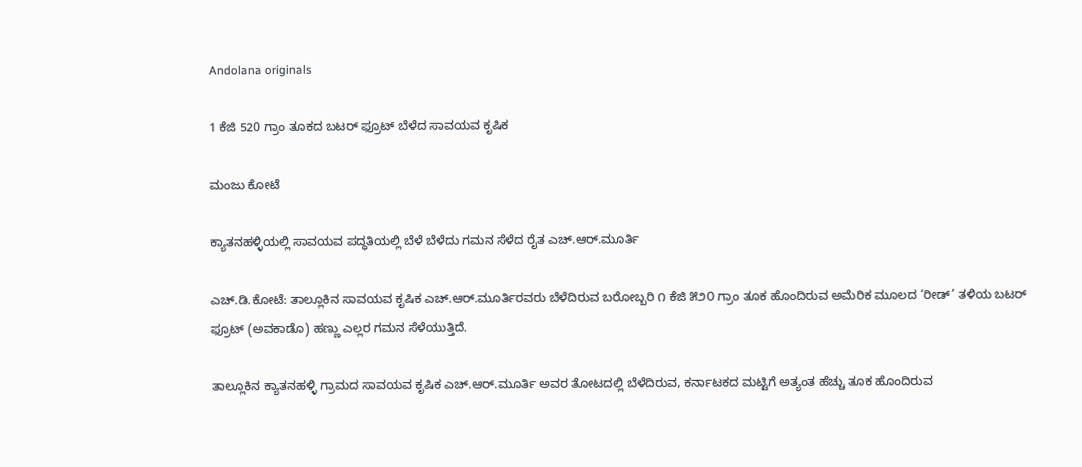Andolana originals

1 ಕೆಜಿ 520 ಗ್ರಾಂ ತೂಕದ ಬಟರ್ ಫ್ರೂಟ್ ಬೆಳೆದ ಸಾವಯವ ಕೃಷಿಕ

ಮಂಜು ಕೋಟೆ

ಕ್ಯಾತನಹಳ್ಳಿಯಲ್ಲಿ ಸಾವಯವ ಪದ್ಧತಿಯಲ್ಲಿ ಬೆಳೆ ಬೆಳೆದು ಗಮನ ಸೆಳೆದ ರೈತ ಎಚ್.ಆರ್.ಮೂರ್ತಿ

ಎಚ್.ಡಿ.ಕೋಟೆ: ತಾಲ್ಲೂಕಿನ ಸಾವಯವ ಕೃಷಿಕ ಎಚ್.ಆರ್.ಮೂರ್ತಿರವರು ಬೆಳೆದಿರುವ ಬರೋಬ್ಬರಿ ೧ ಕೆಜಿ ೫೨೦ ಗ್ರಾಂ ತೂಕ ಹೊಂದಿರುವ ಅಮೆರಿಕ ಮೂಲದ ‘ರೀಡ್’ ತಳಿಯ ಬಟರ್ ಫ್ರೂಟ್ (ಅವಕಾಡೊ) ಹಣ್ಣು ಎಲ್ಲರ ಗಮನ ಸೆಳೆಯುತ್ತಿದೆ.

ತಾಲ್ಲೂಕಿನ ಕ್ಯಾತನಹಳ್ಳಿ ಗ್ರಾಮದ ಸಾವಯವ ಕೃಷಿಕ ಎಚ್.ಆರ್.ಮೂರ್ತಿ ಅವರ ತೋಟದಲ್ಲಿ ಬೆಳೆದಿರುವ, ಕರ್ನಾಟಕದ ಮಟ್ಟಿಗೆ ಅತ್ಯಂತ ಹೆಚ್ಚು ತೂಕ ಹೊಂದಿರುವ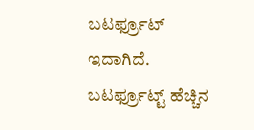ಬಟರ್ಫ್ರೂಟ್ ಇದಾಗಿದೆ. ಬಟರ್ಫ್ರೂಟ್ಟ್ ಹೆಚ್ಚಿನ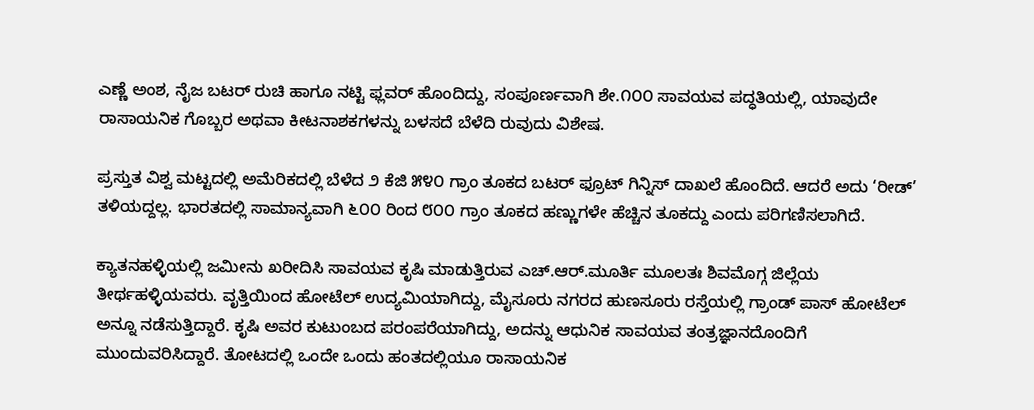ಎಣ್ಣೆ ಅಂಶ, ನೈಜ ಬಟರ್ ರುಚಿ ಹಾಗೂ ನಟ್ಟಿ ಫ್ಲವರ್ ಹೊಂದಿದ್ದು, ಸಂಪೂರ್ಣವಾಗಿ ಶೇ.೧೦೦ ಸಾವಯವ ಪದ್ಧತಿಯಲ್ಲಿ, ಯಾವುದೇ ರಾಸಾಯನಿಕ ಗೊಬ್ಬರ ಅಥವಾ ಕೀಟನಾಶಕಗಳನ್ನು ಬಳಸದೆ ಬೆಳೆದಿ ರುವುದು ವಿಶೇಷ.

ಪ್ರಸ್ತುತ ವಿಶ್ವ ಮಟ್ಟದಲ್ಲಿ ಅಮೆರಿಕದಲ್ಲಿ ಬೆಳೆದ ೨ ಕೆಜಿ ೫೪೦ ಗ್ರಾಂ ತೂಕದ ಬಟರ್ ಫ್ರೂಟ್ ಗಿನ್ನಿಸ್ ದಾಖಲೆ ಹೊಂದಿದೆ. ಆದರೆ ಅದು ‘ರೀಡ್’ ತಳಿಯದ್ದಲ್ಲ. ಭಾರತದಲ್ಲಿ ಸಾಮಾನ್ಯವಾಗಿ ೬೦೦ ರಿಂದ ೮೦೦ ಗ್ರಾಂ ತೂಕದ ಹಣ್ಣುಗಳೇ ಹೆಚ್ಚಿನ ತೂಕದ್ದು ಎಂದು ಪರಿಗಣಿಸಲಾಗಿದೆ.

ಕ್ಯಾತನಹಳ್ಳಿಯಲ್ಲಿ ಜಮೀನು ಖರೀದಿಸಿ ಸಾವಯವ ಕೃಷಿ ಮಾಡುತ್ತಿರುವ ಎಚ್.ಆರ್.ಮೂರ್ತಿ ಮೂಲತಃ ಶಿವಮೊಗ್ಗ ಜಿಲ್ಲೆಯ ತೀರ್ಥಹಳ್ಳಿಯವರು. ವೃತ್ತಿಯಿಂದ ಹೋಟೆಲ್ ಉದ್ಯಮಿಯಾಗಿದ್ದು, ಮೈಸೂರು ನಗರದ ಹುಣಸೂರು ರಸ್ತೆಯಲ್ಲಿ ಗ್ರಾಂಡ್ ಪಾಸ್ ಹೋಟೆಲ್ ಅನ್ನೂ ನಡೆಸುತ್ತಿದ್ದಾರೆ. ಕೃಷಿ ಅವರ ಕುಟುಂಬದ ಪರಂಪರೆಯಾಗಿದ್ದು, ಅದನ್ನು ಆಧುನಿಕ ಸಾವಯವ ತಂತ್ರಜ್ಞಾನದೊಂದಿಗೆ ಮುಂದುವರಿಸಿದ್ದಾರೆ. ತೋಟದಲ್ಲಿ ಒಂದೇ ಒಂದು ಹಂತದಲ್ಲಿಯೂ ರಾಸಾಯನಿಕ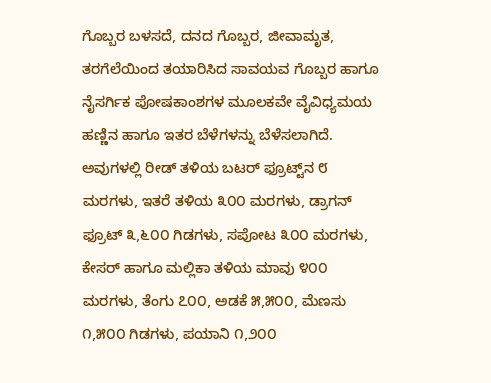ಗೊಬ್ಬರ ಬಳಸದೆ, ದನದ ಗೊಬ್ಬರ, ಜೀವಾಮೃತ, ತರಗೆಲೆಯಿಂದ ತಯಾರಿಸಿದ ಸಾವಯವ ಗೊಬ್ಬರ ಹಾಗೂ ನೈಸರ್ಗಿಕ ಪೋಷಕಾಂಶಗಳ ಮೂಲಕವೇ ವೈವಿಧ್ಯಮಯ ಹಣ್ಣಿನ ಹಾಗೂ ಇತರ ಬೆಳೆಗಳನ್ನು ಬೆಳೆಸಲಾಗಿದೆ. ಅವುಗಳಲ್ಲಿ ರೀಡ್ ತಳಿಯ ಬಟರ್ ಫ್ರೂಟ್ಟ್‌ನ ೮ ಮರಗಳು, ಇತರೆ ತಳಿಯ ೩೦೦ ಮರಗಳು, ಡ್ರಾಗನ್ ಫ್ರೂಟ್ ೩,೬೦೦ ಗಿಡಗಳು, ಸಪೋಟ ೩೦೦ ಮರಗಳು, ಕೇಸರ್ ಹಾಗೂ ಮಲ್ಲಿಕಾ ತಳಿಯ ಮಾವು ೪೦೦ ಮರಗಳು, ತೆಂಗು ೭೦೦, ಅಡಕೆ ೫,೫೦೦, ಮೆಣಸು ೧,೫೦೦ ಗಿಡಗಳು, ಪಯಾನಿ ೧,೨೦೦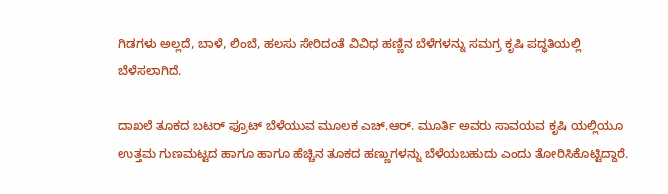ಗಿಡಗಳು ಅಲ್ಲದೆ, ಬಾಳೆ, ಲಿಂಬೆ, ಹಲಸು ಸೇರಿದಂತೆ ವಿವಿಧ ಹಣ್ಣಿನ ಬೆಳೆಗಳನ್ನು ಸಮಗ್ರ ಕೃಷಿ ಪದ್ಧತಿಯಲ್ಲಿ ಬೆಳೆಸಲಾಗಿದೆ.

ದಾಖಲೆ ತೂಕದ ಬಟರ್ ಫ್ರೂಟ್ ಬೆಳೆಯುವ ಮೂಲಕ ಎಚ್.ಆರ್. ಮೂರ್ತಿ ಅವರು ಸಾವಯವ ಕೃಷಿ ಯಲ್ಲಿಯೂ ಉತ್ತಮ ಗುಣಮಟ್ಟದ ಹಾಗೂ ಹಾಗೂ ಹೆಚ್ಚಿನ ತೂಕದ ಹಣ್ಣುಗಳನ್ನು ಬೆಳೆಯಬಹುದು ಎಂದು ತೋರಿಸಿಕೊಟ್ಟಿದ್ದಾರೆ.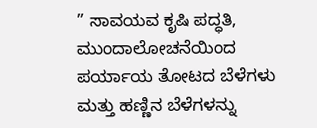” ಸಾವಯವ ಕೃಷಿ ಪದ್ಧತಿ, ಮುಂದಾಲೋಚನೆಯಿಂದ ಪರ್ಯಾಯ ತೋಟದ ಬೆಳೆಗಳು ಮತ್ತು ಹಣ್ಣಿನ ಬೆಳೆಗಳನ್ನು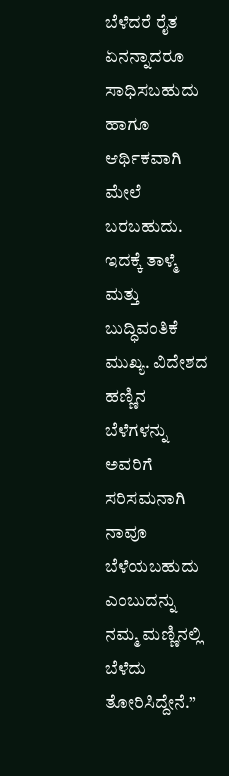ಬೆಳೆದರೆ ರೈತ ಏನನ್ನಾದರೂ ಸಾಧಿಸಬಹುದು ಹಾಗೂ ಆರ್ಥಿಕವಾಗಿ ಮೇಲೆ ಬರಬಹುದು. ಇದಕ್ಕೆ ತಾಳ್ಮೆ ಮತ್ತು ಬುದ್ಧಿವಂತಿಕೆ ಮುಖ್ಯ. ವಿದೇಶದ ಹಣ್ಣಿನ ಬೆಳೆಗಳನ್ನು ಅವರಿಗೆ ಸರಿಸಮನಾಗಿ ನಾವೂ ಬೆಳೆಯಬಹುದು ಎಂಬುದನ್ನು ನಮ್ಮ ಮಣ್ಣಿನಲ್ಲಿ ಬೆಳೆದು ತೋರಿಸಿದ್ದೇನೆ.”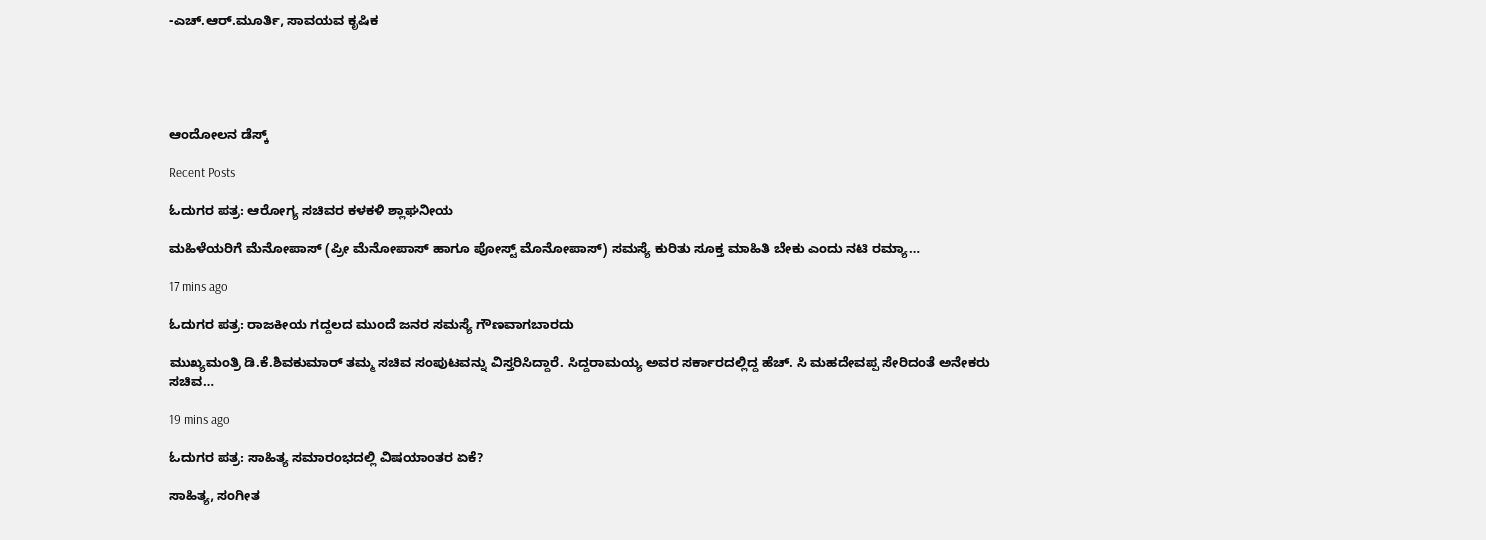-ಎಚ್.ಆರ್.ಮೂರ್ತಿ, ಸಾವಯವ ಕೃಷಿಕ





ಆಂದೋಲನ ಡೆಸ್ಕ್

Recent Posts

ಓದುಗರ ಪತ್ರ: ಆರೋಗ್ಯ ಸಚಿವರ ಕಳಕಳಿ ಶ್ಲಾಘನೀಯ

ಮಹಿಳೆಯರಿಗೆ ಮೆನೋಪಾಸ್ (ಪ್ರೀ ಮೆನೋಪಾಸ್ ಹಾಗೂ ಪೋಸ್ಟ್ ಮೊನೋಪಾಸ್) ಸಮಸ್ಯೆ ಕುರಿತು ಸೂಕ್ತ ಮಾಹಿತಿ ಬೇಕು ಎಂದು ನಟಿ ರಮ್ಯಾ…

17 mins ago

ಓದುಗರ ಪತ್ರ: ರಾಜಕೀಯ ಗದ್ದಲದ ಮುಂದೆ ಜನರ ಸಮಸ್ಯೆ ಗೌಣವಾಗಬಾರದು

ಮುಖ್ಯಮಂತ್ರಿ ಡಿ.ಕೆ.ಶಿವಕುಮಾರ್ ತಮ್ಮ ಸಚಿವ ಸಂಪುಟವನ್ನು ವಿಸ್ತರಿಸಿದ್ದಾರೆ. ಸಿದ್ದರಾಮಯ್ಯ ಅವರ ಸರ್ಕಾರದಲ್ಲಿದ್ದ ಹೆಚ್. ಸಿ ಮಹದೇವಪ್ಪ ಸೇರಿದಂತೆ ಅನೇಕರು ಸಚಿವ…

19 mins ago

ಓದುಗರ ಪತ್ರ: ಸಾಹಿತ್ಯ ಸಮಾರಂಭದಲ್ಲಿ ವಿಷಯಾಂತರ ಏಕೆ?

ಸಾಹಿತ್ಯ, ಸಂಗೀತ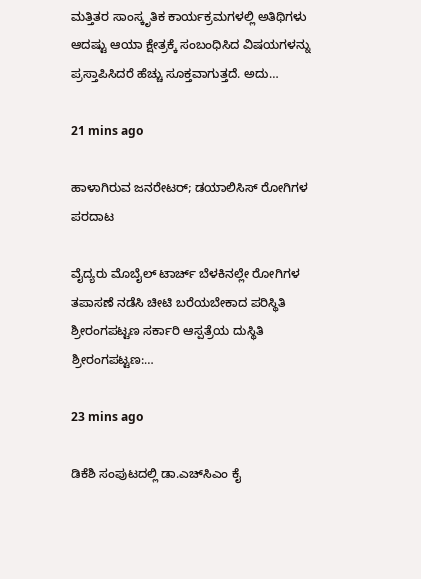ಮತ್ತಿತರ ಸಾಂಸ್ಕೃತಿಕ ಕಾರ್ಯಕ್ರಮಗಳಲ್ಲಿ ಅತಿಥಿಗಳು ಆದಷ್ಟು ಆಯಾ ಕ್ಷೇತ್ರಕ್ಕೆ ಸಂಬಂಧಿಸಿದ ವಿಷಯಗಳನ್ನು ಪ್ರಸ್ತಾಪಿಸಿದರೆ ಹೆಚ್ಚು ಸೂಕ್ತವಾಗುತ್ತದೆ. ಅದು…

21 mins ago

ಹಾಳಾಗಿರುವ ಜನರೇಟರ್; ಡಯಾಲಿಸಿಸ್ ರೋಗಿಗಳ ಪರದಾಟ

ವೈದ್ಯರು ಮೊಬೈಲ್ ಟಾರ್ಚ್ ‌ಬೆಳಕಿನಲ್ಲೇ ರೋಗಿಗಳ ತಪಾಸಣೆ ನಡೆಸಿ ಚೀಟಿ ಬರೆಯಬೇಕಾದ ಪರಿಸ್ಥಿತಿ ಶ್ರೀರಂಗಪಟ್ಟಣ ಸರ್ಕಾರಿ ಆಸ್ಪತ್ರೆಯ ದುಸ್ಥಿತಿ ಶ್ರೀರಂಗಪಟ್ಟಣ:…

23 mins ago

ಡಿಕೆಶಿ ಸಂಪುಟದಲ್ಲಿ ಡಾ.ಎಚ್‌ಸಿಎಂ ಕೈ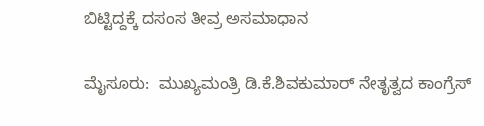ಬಿಟ್ಟಿದ್ದಕ್ಕೆ ದಸಂಸ ತೀವ್ರ ಅಸಮಾಧಾನ

ಮೈಸೂರು:  ಮುಖ್ಯಮಂತ್ರಿ ಡಿ.ಕೆ.ಶಿವಕುಮಾರ್ ನೇತೃತ್ವದ ಕಾಂಗ್ರೆಸ್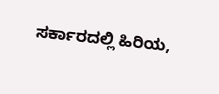ಸರ್ಕಾರದಲ್ಲಿ ಹಿರಿಯ,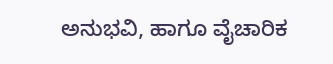ಅನುಭವಿ, ಹಾಗೂ ವೈಚಾರಿಕ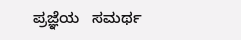ಪ್ರಜ್ಞೆಯ   ಸಮರ್ಥ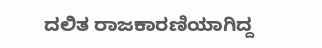ದಲಿತ ರಾಜಕಾರಣಿಯಾಗಿದ್ದ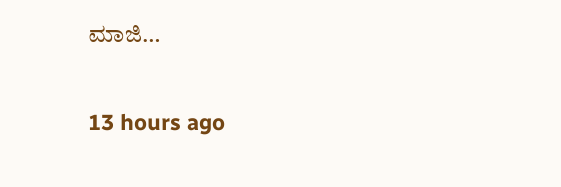ಮಾಜಿ…

13 hours ago